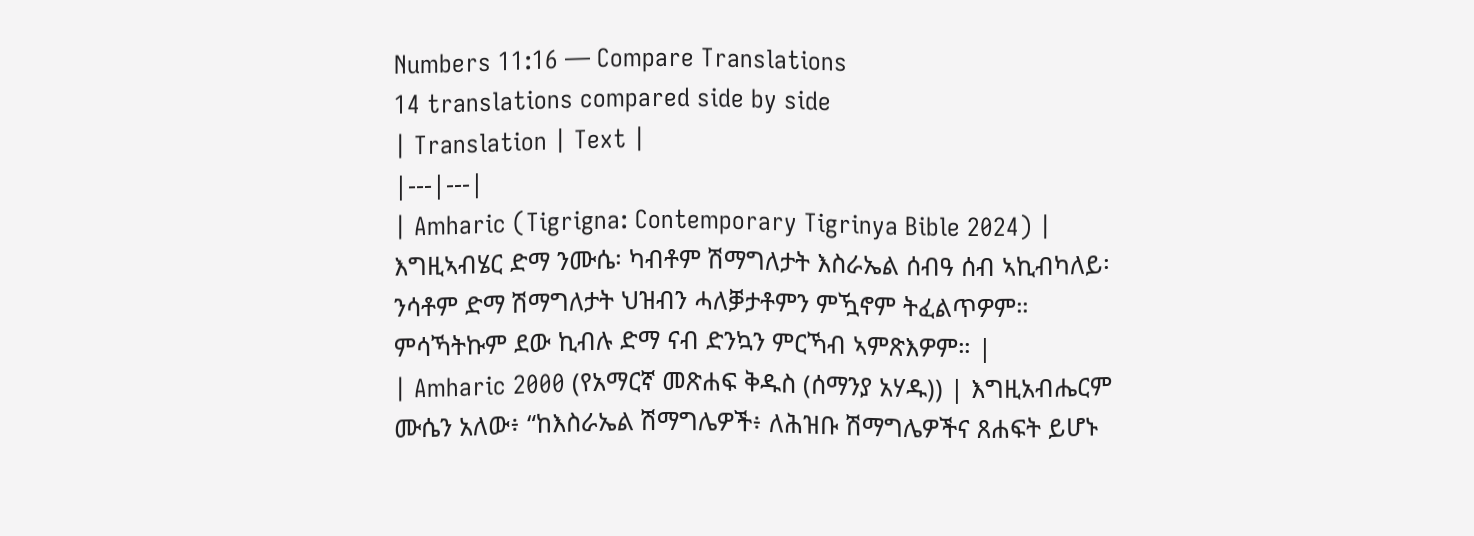Numbers 11:16 — Compare Translations
14 translations compared side by side
| Translation | Text |
|---|---|
| Amharic (Tigrigna: Contemporary Tigrinya Bible 2024) | እግዚኣብሄር ድማ ንሙሴ፡ ካብቶም ሽማግለታት እስራኤል ሰብዓ ሰብ ኣኪብካለይ፡ ንሳቶም ድማ ሽማግለታት ህዝብን ሓለቓታቶምን ምዃኖም ትፈልጥዎም። ምሳኻትኩም ደው ኪብሉ ድማ ናብ ድንኳን ምርኻብ ኣምጽእዎም። |
| Amharic 2000 (የአማርኛ መጽሐፍ ቅዱስ (ሰማንያ አሃዱ)) | እግዚአብሔርም ሙሴን አለው፥ “ከእስራኤል ሽማግሌዎች፥ ለሕዝቡ ሽማግሌዎችና ጸሐፍት ይሆኑ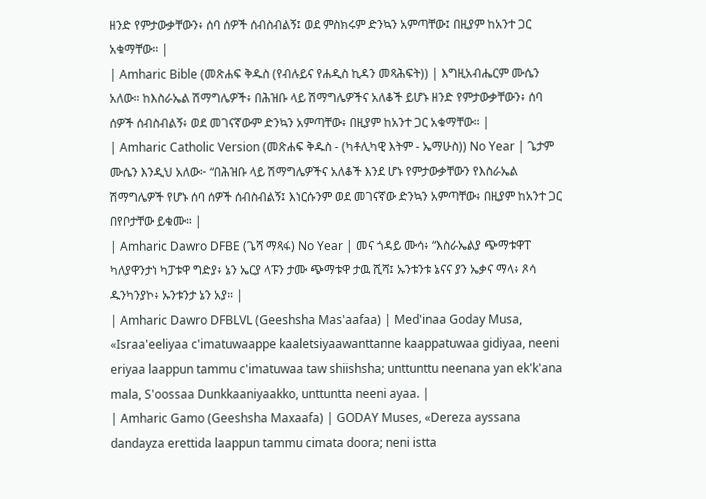ዘንድ የምታውቃቸውን፥ ሰባ ሰዎች ሰብስብልኝ፤ ወደ ምስክሩም ድንኳን አምጣቸው፤ በዚያም ከአንተ ጋር አቁማቸው። |
| Amharic Bible (መጽሐፍ ቅዱስ (የብሉይና የሐዲስ ኪዳን መጻሕፍት)) | እግዚአብሔርም ሙሴን አለው። ከእስራኤል ሽማግሌዎች፥ በሕዝቡ ላይ ሽማግሌዎችና አለቆች ይሆኑ ዘንድ የምታውቃቸውን፥ ሰባ ሰዎች ሰብስብልኝ፥ ወደ መገናኛውም ድንኳን አምጣቸው፥ በዚያም ከአንተ ጋር አቁማቸው። |
| Amharic Catholic Version (መጽሐፍ ቅዱስ - (ካቶሊካዊ እትም - ኤማሁስ)) No Year | ጌታም ሙሴን እንዲህ አለው፦ “በሕዝቡ ላይ ሽማግሌዎችና አለቆች እንደ ሆኑ የምታውቃቸውን የእስራኤል ሽማግሌዎች የሆኑ ሰባ ሰዎች ሰብስብልኝ፤ እነርሱንም ወደ መገናኛው ድንኳን አምጣቸው፥ በዚያም ከአንተ ጋር በየቦታቸው ይቁሙ። |
| Amharic Dawro DFBE (ጌሻ ማጻፋ) No Year | መና ጎዳይ ሙሳ፥ “እስራኤልያ ጭማቱዋፐ ካለያዋንታነ ካፓቱዋ ግድያ፥ ኔን ኤርያ ላፑን ታሙ ጭማቱዋ ታዉ ሺሻ፤ ኡንቱንቱ ኔናና ያን ኤቃና ማላ፥ ጾሳ ዱንካንያኮ፥ ኡንቱንታ ኔን አያ። |
| Amharic Dawro DFBLVL (Geeshsha Mas'aafaa) | Med'inaa Goday Musa, «Israa'eeliyaa c'imatuwaappe kaaletsiyaawanttanne kaappatuwaa gidiyaa, neeni eriyaa laappun tammu c'imatuwaa taw shiishsha; unttunttu neenana yan ek'k'ana mala, S'oossaa Dunkkaaniyaakko, unttuntta neeni ayaa. |
| Amharic Gamo (Geeshsha Maxaafa) | GODAY Muses, «Dereza ayssana dandayza erettida laappun tammu cimata doora; neni istta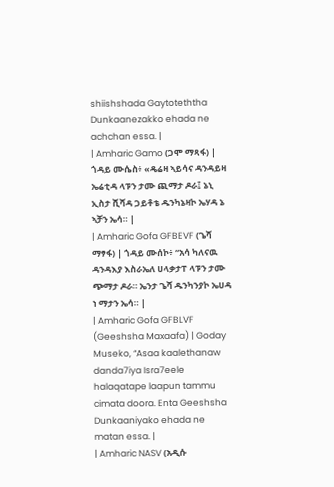shiishshada Gaytoteththa Dunkaanezakko ehada ne achchan essa. |
| Amharic Gamo (ጋሞ ማጻፋ) | ጎዳይ ሙሴስ፥ «ዴሬዛ ኣይሳና ዳንዳይዛ ኤሬቲዳ ላፑን ታሙ ጪማታ ዶራ፤ ኔኒ ኢስታ ሺሻዳ ጋይቶቴ ዱንካኔዛኮ ኤሃዳ ኔ ኣቻን ኤሳ። |
| Amharic Gofa GFBEVF (ጌሻ ማፃፋ) | ጎዳይ ሙሰኮ፥ “አሳ ካለናዉ ዳንዳእያ እስራኤለ ሀላቃታፐ ላፑን ታሙ ጭማታ ዶራ። ኤንታ ጌሻ ዱንካንያኮ ኤሀዳ ነ ማታን ኤሳ። |
| Amharic Gofa GFBLVF (Geeshsha Maxaafa) | Goday Museko, “Asaa kaalethanaw danda7iya Isra7eele halaqatape laapun tammu cimata doora. Enta Geeshsha Dunkaaniyako ehada ne matan essa. |
| Amharic NASV (አዲሱ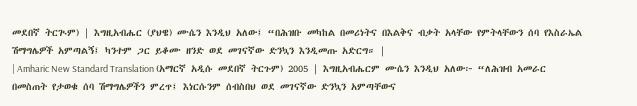መደበኛ ትርጒም) | እግዚአብሔር (ያህዌ) ሙሴን እንዲህ አለው፤ “በሕዝቡ መካከል በመሪነትና በእልቅና ብቃት አላቸው የምትላቸውን ሰባ የእስራኤል ሽማግሌዎች አምጣልኝ፤ ካንተም ጋር ይቆሙ ዘንድ ወደ መገናኛው ድንኳን እንዲመጡ አድርግ። |
| Amharic New Standard Translation (አማርኛ አዲሱ መደበኛ ትርጉም) 2005 | እግዚአብሔርም ሙሴን እንዲህ አለው፦ “ለሕዝብ አመራር በመስጠት የታወቁ ሰባ ሽማግሌዎችን ምረጥ፤ እነርሱንም ሰብስበህ ወደ መገናኛው ድንኳን አምጣቸውና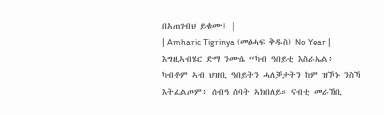በአጠገብህ ይቁሙ፤ |
| Amharic Tigrinya (መፅሓፍ ቅዱስ) No Year | እግዚኣብሄር ድማ ንሙሴ “ካብ ዓበይቲ እስራኤል፥ ካብቶም ኣብ ህዝቢ ዓበይትን ሓለቓታትን ከም ዝኾኑ ንስኻ እትፈልጦም፥ ሰብዓ ሰባት ኣክበለይ። ናብቲ መራኸቢ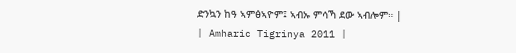ድንኳን ከዓ ኣምፅኣዮም፤ ኣብኡ ምሳኻ ደው ኣብሎም። |
| Amharic Tigrinya 2011 |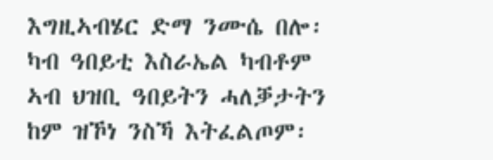እግዚኣብሄር ድማ ንሙሴ በሎ፡ ካብ ዓበይቲ እስራኤል ካብቶም ኣብ ህዝቢ ዓበይትን ሓለቓታትን ከም ዝኾነ ንስኻ እትፈልጦም፡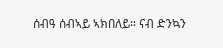ሰብዓ ሰብኣይ ኣክበለይ። ናብ ድንኳን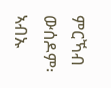ምርኻብ ውሰዶም፡ ኣብኡ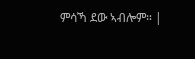ምሳኻ ደው ኣብሎም። |